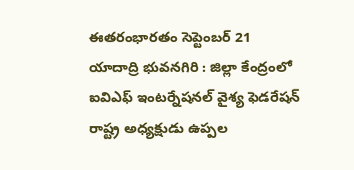ఈతరంభారతం సెప్టెంబర్ 21 యాదాద్రి భువనగిరి : జిల్లా కేంద్రంలో ఐవిఎఫ్ ఇంటర్నేషనల్ వైశ్య ఫెడరేషన్ రాష్ట్ర అధ్యక్షుడు ఉప్పల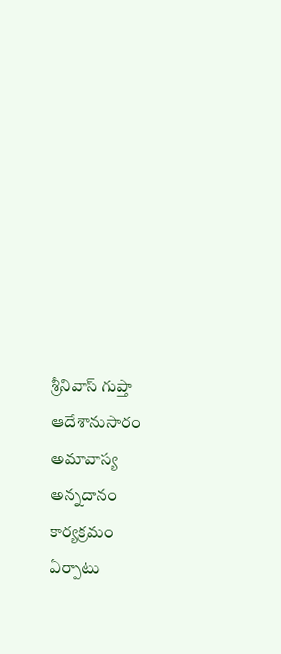శ్రీనివాస్ గుప్తా ఆదేశానుసారం అమావాస్య అన్నదానం కార్యక్రమం ఏర్పాటు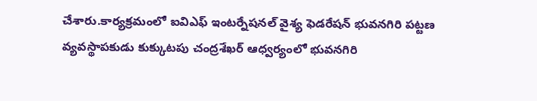చేశారు.కార్యక్రమంలో ఐవిఎఫ్ ఇంటర్నేషనల్ వైశ్య ఫెడరేషన్ భువనగిరి పట్టణ వ్యవస్థాపకుడు కుక్కుటపు చంద్రశేఖర్ ఆధ్వర్యంలో భువనగిరి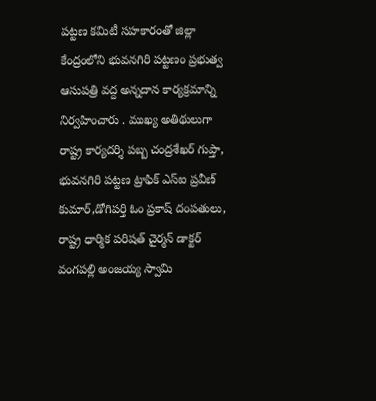పట్టణ కమిటీ సహకారంతో జిల్లా కేంద్రంలోని భువనగిరి పట్టణం ప్రభుత్వ ఆసుపత్రి వద్ద అన్నదాన కార్యక్రమాన్ని నిర్వహించారు . ముఖ్య అతిథులుగా రాష్ట్ర కార్యదర్శి పబ్బ చంద్రశేఖర్ గుప్తా, భువనగిరి పట్టణ ట్రాఫిక్ ఎస్ఐ ప్రవీణ్ కుమార్,డోగిపర్తి ఓం ప్రకాష్ దంపతులు, రాష్ట్ర ధార్మిక పరిషత్ చైర్మన్ డాక్టర్ వంగపల్లి అంజయ్య స్వామి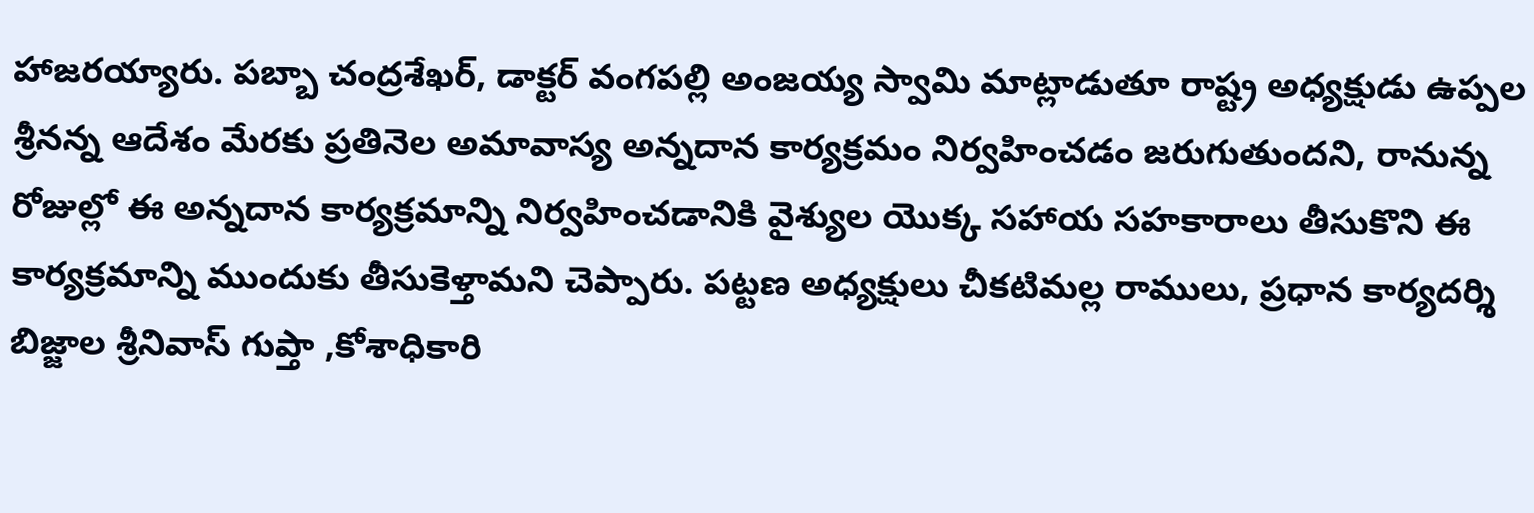హాజరయ్యారు. పబ్బా చంద్రశేఖర్, డాక్టర్ వంగపల్లి అంజయ్య స్వామి మాట్లాడుతూ రాష్ట్ర అధ్యక్షుడు ఉప్పల శ్రీనన్న ఆదేశం మేరకు ప్రతినెల అమావాస్య అన్నదాన కార్యక్రమం నిర్వహించడం జరుగుతుందని, రానున్న రోజుల్లో ఈ అన్నదాన కార్యక్రమాన్ని నిర్వహించడానికి వైశ్యుల యొక్క సహాయ సహకారాలు తీసుకొని ఈ కార్యక్రమాన్ని ముందుకు తీసుకెళ్తామని చెప్పారు. పట్టణ అధ్యక్షులు చీకటిమల్ల రాములు, ప్రధాన కార్యదర్శి బిజ్జాల శ్రీనివాస్ గుప్తా ,కోశాధికారి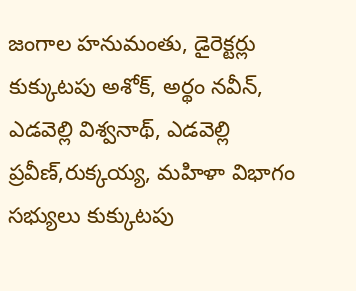జంగాల హనుమంతు, డైరెక్టర్లు కుక్కుటపు అశోక్, అర్థం నవీన్, ఎడవెల్లి విశ్వనాథ్, ఎడవెల్లి ప్రవీణ్,రుక్కయ్య, మహిళా విభాగం సభ్యులు కుక్కుటపు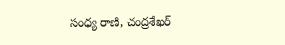సంధ్య రాణి, చంద్రశేఖర్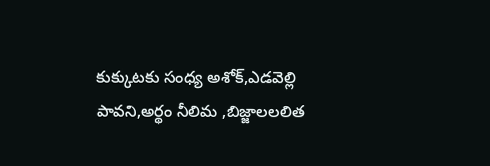కుక్కుటకు సంధ్య అశోక్,ఎడవెల్లి పావని,అర్థం నీలిమ ,బిజ్జాలలలిత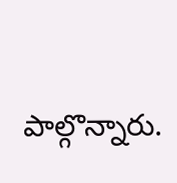పాల్గొన్నారు.